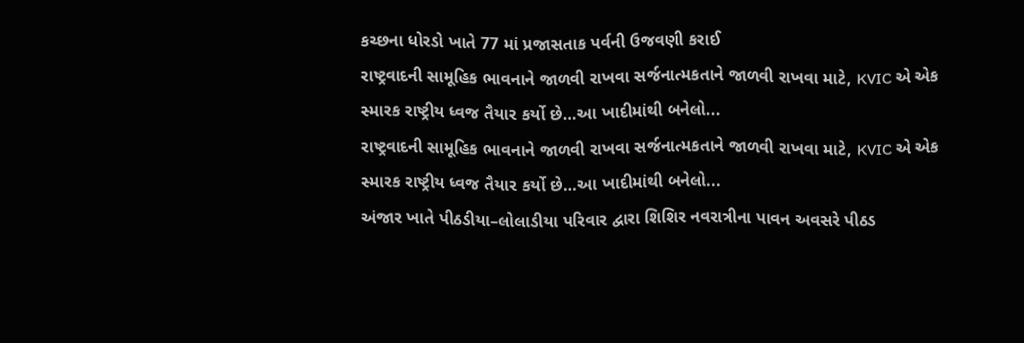કચ્છના ધોરડો ખાતે 77 માં પ્રજાસતાક પર્વની ઉજવણી કરાઈ
રાષ્ટ્રવાદની સામૂહિક ભાવનાને જાળવી રાખવા સર્જનાત્મકતાને જાળવી રાખવા માટે, KVIC એ એક સ્મારક રાષ્ટ્રીય ધ્વજ તૈયાર કર્યો છે…આ ખાદીમાંથી બનેલો...
રાષ્ટ્રવાદની સામૂહિક ભાવનાને જાળવી રાખવા સર્જનાત્મકતાને જાળવી રાખવા માટે, KVIC એ એક સ્મારક રાષ્ટ્રીય ધ્વજ તૈયાર કર્યો છે…આ ખાદીમાંથી બનેલો...
અંજાર ખાતે પીઠડીયા–લોલાડીયા પરિવાર દ્વારા શિશિર નવરાત્રીના પાવન અવસરે પીઠડ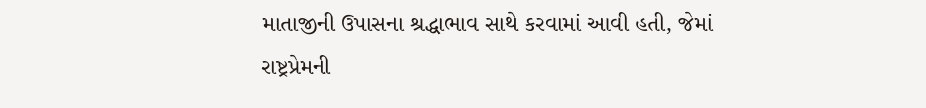માતાજીની ઉપાસના શ્રદ્ધાભાવ સાથે કરવામાં આવી હતી, જેમાં રાષ્ટ્રપ્રેમની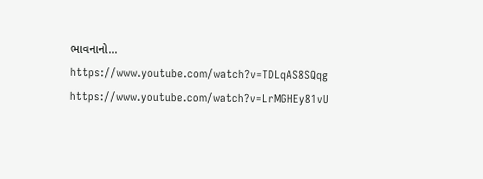ભાવનાનો...
https://www.youtube.com/watch?v=TDLqAS8SQqg
https://www.youtube.com/watch?v=LrMGHEy81vU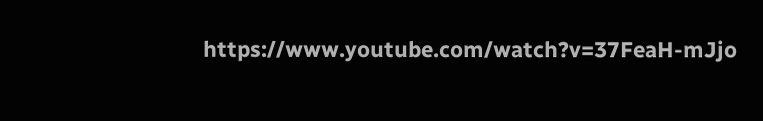https://www.youtube.com/watch?v=37FeaH-mJjo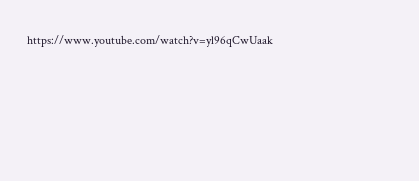https://www.youtube.com/watch?v=yl96qCwUaak